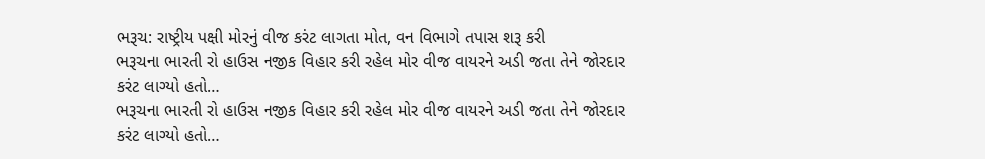ભરૂચ: રાષ્ટ્રીય પક્ષી મોરનું વીજ કરંટ લાગતા મોત, વન વિભાગે તપાસ શરૂ કરી
ભરૂચના ભારતી રો હાઉસ નજીક વિહાર કરી રહેલ મોર વીજ વાયરને અડી જતા તેને જોરદાર કરંટ લાગ્યો હતો…
ભરૂચના ભારતી રો હાઉસ નજીક વિહાર કરી રહેલ મોર વીજ વાયરને અડી જતા તેને જોરદાર કરંટ લાગ્યો હતો…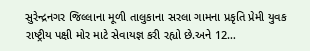સુરેન્દ્રનગર જિલ્લાના મૂળી તાલુકાના સરલા ગામના પ્રકૃતિ પ્રેમી યુવક રાષ્ટ્રીય પક્ષી મોર માટે સેવાયજ્ઞ કરી રહ્યો છે.અને 12…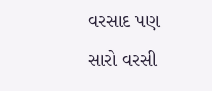વરસાદ પણ સારો વરસી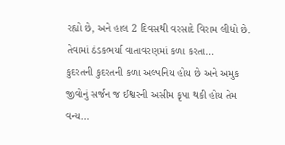રહ્યો છે, અને હાલ 2 દિવસથી વરસાદે વિરામ લીધો છે. તેવામાં ઠંડકભર્યા વાતાવરણમાં કળા કરતા…
કુદરતની કુદરતની કળા અલ્પનિય હોય છે અને અમુક જીવોનું સર્જન જ ઈશ્વરની અસીમ કૃપા થકી હોય તેમ વન્ય…